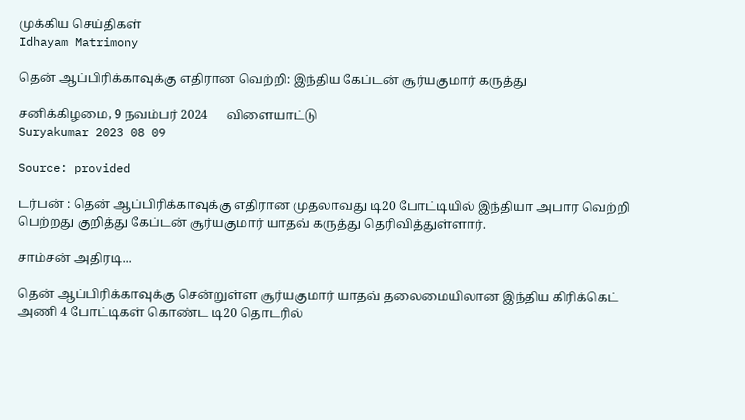முக்கிய செய்திகள்
Idhayam Matrimony

தென் ஆப்பிரிக்காவுக்கு எதிரான வெற்றி: இந்திய கேப்டன் சூர்யகுமார் கருத்து

சனிக்கிழமை, 9 நவம்பர் 2024      விளையாட்டு
Suryakumar 2023 08 09

Source: provided

டர்பன் : தென் ஆப்பிரிக்காவுக்கு எதிரான முதலாவது டி20 போட்டியில் இந்தியா அபார வெற்றி பெற்றது குறித்து கேப்டன் சூர்யகுமார் யாதவ் கருத்து தெரிவித்துள்ளார்.

சாம்சன் அதிரடி...

தென் ஆப்பிரிக்காவுக்கு சென்றுள்ள சூர்யகுமார் யாதவ் தலைமையிலான இந்திய கிரிக்கெட் அணி 4 போட்டிகள் கொண்ட டி20 தொடரில்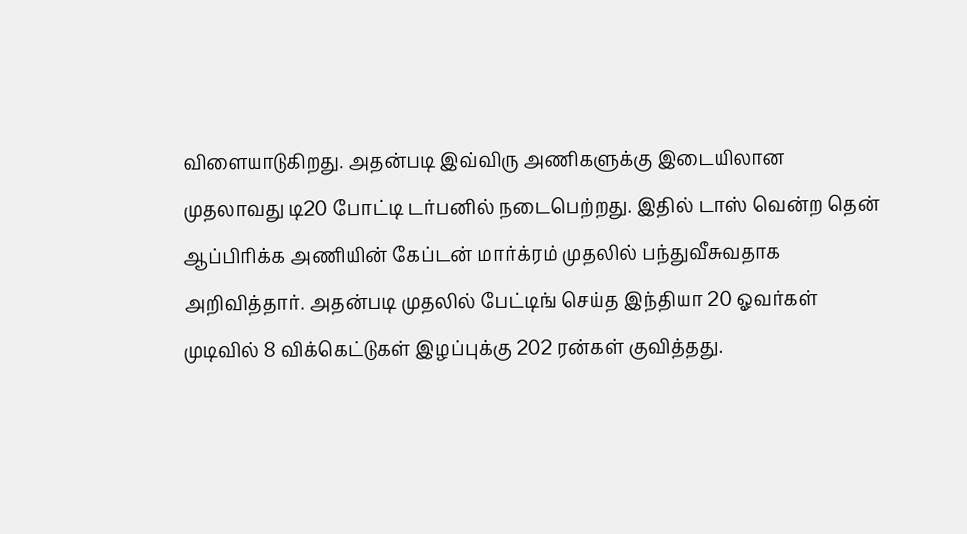விளையாடுகிறது. அதன்படி இவ்விரு அணிகளுக்கு இடையிலான முதலாவது டி20 போட்டி டர்பனில் நடைபெற்றது. இதில் டாஸ் வென்ற தென் ஆப்பிரிக்க அணியின் கேப்டன் மார்க்ரம் முதலில் பந்துவீசுவதாக அறிவித்தார். அதன்படி முதலில் பேட்டிங் செய்த இந்தியா 20 ஓவர்கள் முடிவில் 8 விக்கெட்டுகள் இழப்புக்கு 202 ரன்கள் குவித்தது.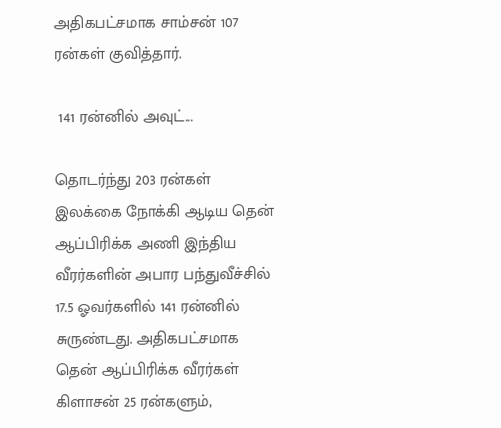அதிகபட்சமாக சாம்சன் 107 ரன்கள் குவித்தார்.

 141 ரன்னில் அவுட்...

தொடர்ந்து 203 ரன்கள் இலக்கை நோக்கி ஆடிய தென் ஆப்பிரிக்க அணி இந்திய வீரர்களின் அபார பந்துவீச்சில் 17.5 ஓவர்களில் 141 ரன்னில் சுருண்டது. அதிகபட்சமாக தென் ஆப்பிரிக்க வீரர்கள் கிளாசன் 25 ரன்களும்,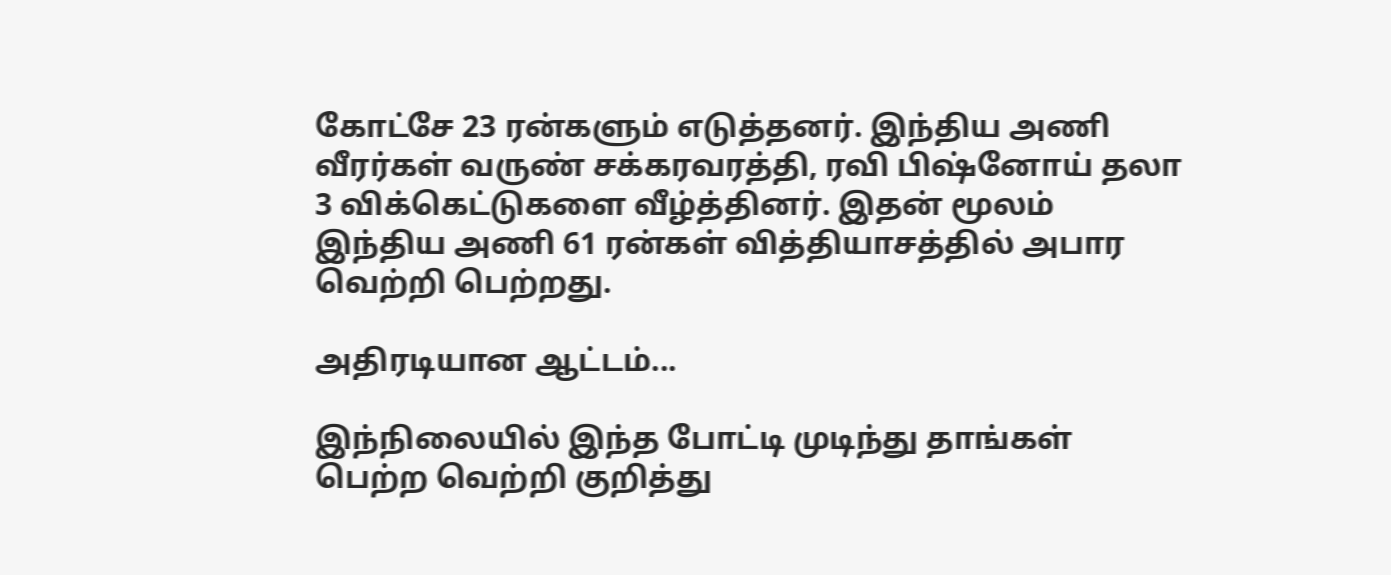கோட்சே 23 ரன்களும் எடுத்தனர். இந்திய அணி வீரர்கள் வருண் சக்கரவரத்தி, ரவி பிஷ்னோய் தலா 3 விக்கெட்டுகளை வீழ்த்தினர். இதன் மூலம் இந்திய அணி 61 ரன்கள் வித்தியாசத்தில் அபார வெற்றி பெற்றது.

அதிரடியான ஆட்டம்...

இந்நிலையில் இந்த போட்டி முடிந்து தாங்கள் பெற்ற வெற்றி குறித்து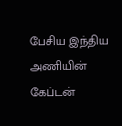பேசிய இந்திய அணியின் கேப்டன்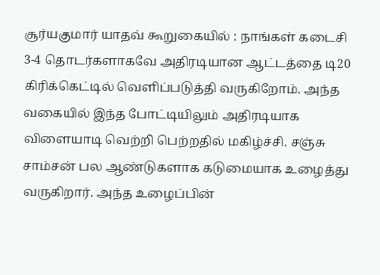சூர்யகுமார் யாதவ் கூறுகையில் : நாங்கள் கடைசி 3-4 தொடர்களாகவே அதிரடியான ஆட்டத்தை டி20 கிரிக்கெட்டில் வெளிப்படுத்தி வருகிறோம். அந்த வகையில் இந்த போட்டியிலும் அதிரடியாக விளையாடி வெற்றி பெற்றதில் மகிழ்ச்சி. சஞ்சு சாம்சன் பல ஆண்டுகளாக கடுமையாக உழைத்து வருகிறார். அந்த உழைப்பின்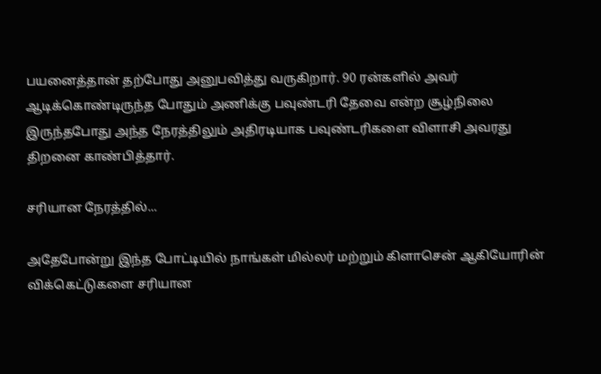பயனைத்தான் தற்போது அனுபவித்து வருகிறார். 90 ரன்களில் அவர் ஆடிக்கொண்டிருந்த போதும் அணிக்கு பவுண்டரி தேவை என்ற சூழ்நிலை இருந்தபோது அந்த நேரத்திலும் அதிரடியாக பவுண்டரிகளை விளாசி அவரது திறனை காண்பித்தார்.

சரியான நேரத்தில்...

அதேபோன்று இந்த போட்டியில் நாங்கள் மில்லர் மற்றும் கிளாசென் ஆகியோரின் விக்கெட்டுகளை சரியான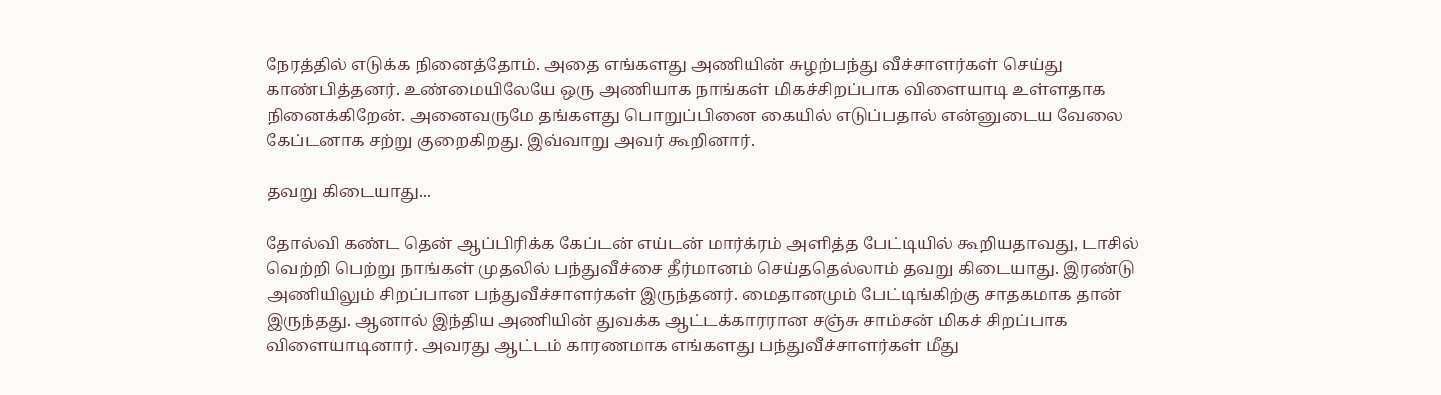நேரத்தில் எடுக்க நினைத்தோம். அதை எங்களது அணியின் சுழற்பந்து வீச்சாளர்கள் செய்து காண்பித்தனர். உண்மையிலேயே ஒரு அணியாக நாங்கள் மிகச்சிறப்பாக விளையாடி உள்ளதாக நினைக்கிறேன். அனைவருமே தங்களது பொறுப்பினை கையில் எடுப்பதால் என்னுடைய வேலை கேப்டனாக சற்று குறைகிறது. இவ்வாறு அவர் கூறினார்.

தவறு கிடையாது...

தோல்வி கண்ட தென் ஆப்பிரிக்க கேப்டன் எய்டன் மார்க்ரம் அளித்த பேட்டியில் கூறியதாவது, டாசில் வெற்றி பெற்று நாங்கள் முதலில் பந்துவீச்சை தீர்மானம் செய்ததெல்லாம் தவறு கிடையாது. இரண்டு அணியிலும் சிறப்பான பந்துவீச்சாளர்கள் இருந்தனர். மைதானமும் பேட்டிங்கிற்கு சாதகமாக தான் இருந்தது. ஆனால் இந்திய அணியின் துவக்க ஆட்டக்காரரான சஞ்சு சாம்சன் மிகச் சிறப்பாக விளையாடினார். அவரது ஆட்டம் காரணமாக எங்களது பந்துவீச்சாளர்கள் மீது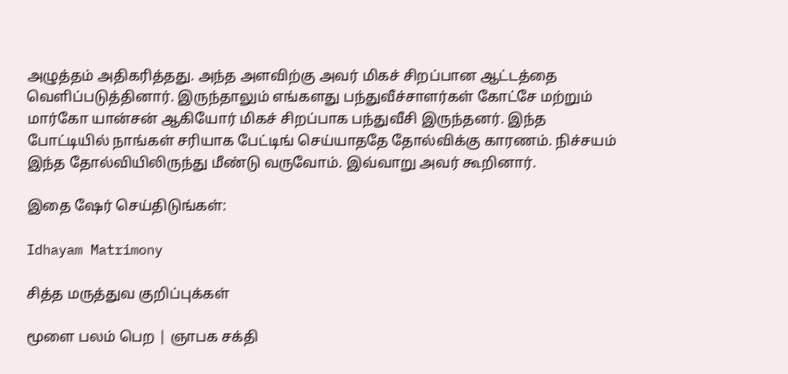அழுத்தம் அதிகரித்தது. அந்த அளவிற்கு அவர் மிகச் சிறப்பான ஆட்டத்தை வெளிப்படுத்தினார். இருந்தாலும் எங்களது பந்துவீச்சாளர்கள் கோட்சே மற்றும் மார்கோ யான்சன் ஆகியோர் மிகச் சிறப்பாக பந்துவீசி இருந்தனர். இந்த போட்டியில் நாங்கள் சரியாக பேட்டிங் செய்யாததே தோல்விக்கு காரணம். நிச்சயம் இந்த தோல்வியிலிருந்து மீண்டு வருவோம். இவ்வாறு அவர் கூறினார்.

இதை ஷேர் செய்திடுங்கள்:

Idhayam Matrimony

சித்த மருத்துவ குறிப்புக்கள்

மூளை பலம் பெற | ஞாபக சக்தி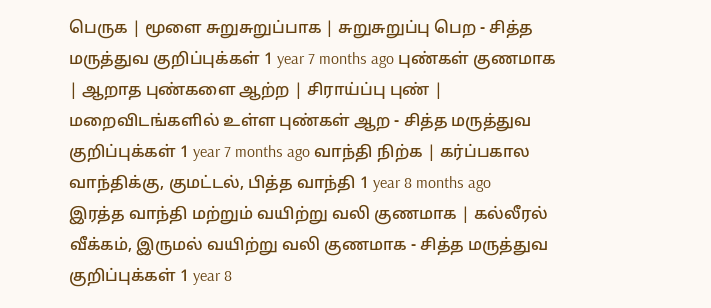பெருக | மூளை சுறுசுறுப்பாக | சுறுசுறுப்பு பெற - சித்த மருத்துவ குறிப்புக்கள் 1 year 7 months ago புண்கள் குணமாக | ஆறாத புண்களை ஆற்ற | சிராய்ப்பு புண் | மறைவிடங்களில் உள்ள புண்கள் ஆற - சித்த மருத்துவ குறிப்புக்கள் 1 year 7 months ago வாந்தி நிற்க | கர்ப்பகால வாந்திக்கு, குமட்டல், பித்த வாந்தி 1 year 8 months ago
இரத்த வாந்தி மற்றும் வயிற்று வலி குணமாக | கல்லீரல் வீக்கம், இருமல் வயிற்று வலி குணமாக - சித்த மருத்துவ குறிப்புக்கள் 1 year 8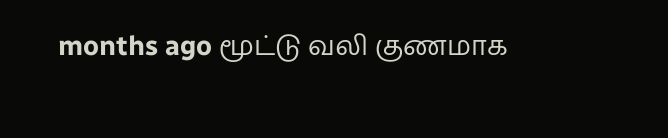months ago மூட்டு வலி குணமாக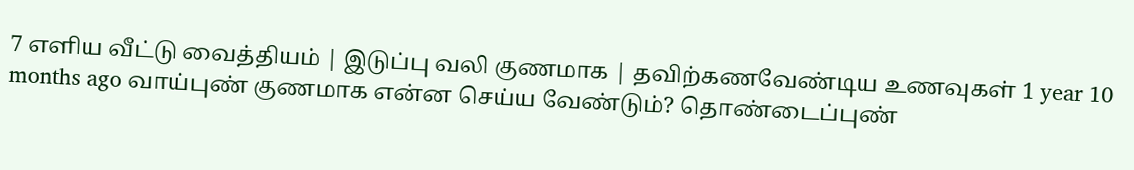7 எளிய வீட்டு வைத்தியம் | இடுப்பு வலி குணமாக | தவிற்கணவேண்டிய உணவுகள் 1 year 10 months ago வாய்புண் குணமாக என்ன செய்ய வேண்டும்? தொண்டைப்புண்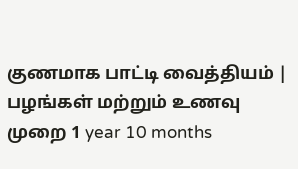குணமாக பாட்டி வைத்தியம் | பழங்கள் மற்றும் உணவு முறை 1 year 10 months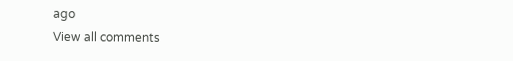ago
View all comments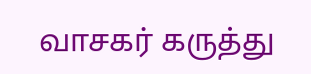வாசகர் கருத்து